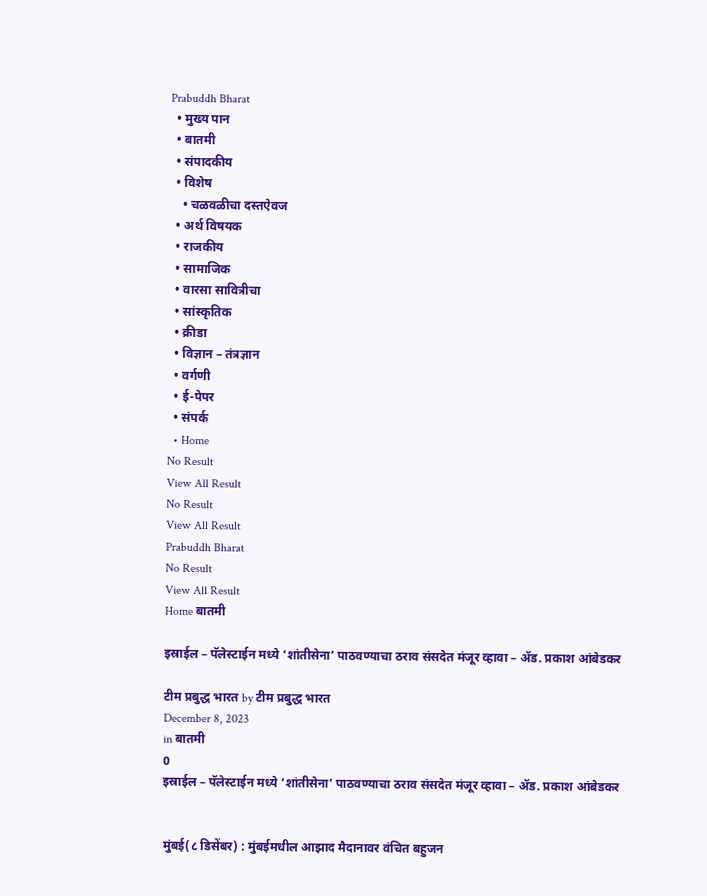Prabuddh Bharat
  • मुख्य पान
  • बातमी
  • संपादकीय
  • विशेष
    • चळवळीचा दस्तऐवज
  • अर्थ विषयक
  • राजकीय
  • सामाजिक
  • वारसा सावित्रीचा
  • सांस्कृतिक
  • क्रीडा
  • विज्ञान – तंत्रज्ञान
  • वर्गणी
  • ई-पेपर
  • संपर्क
  • Home
No Result
View All Result
No Result
View All Result
Prabuddh Bharat
No Result
View All Result
Home बातमी

इस्राईल – पॅलेस्टाईन मध्ये ‘शांतीसेना’ पाठवण्याचा ठराव संसदेत मंजूर व्हावा – ॲड. प्रकाश आंबेडकर

टीम प्रबुद्ध भारत by टीम प्रबुद्ध भारत
December 8, 2023
in बातमी
0
इस्राईल – पॅलेस्टाईन मध्ये ‘शांतीसेना’ पाठवण्याचा ठराव संसदेत मंजूर व्हावा – ॲड. प्रकाश आंबेडकर


मुंबई(८ डिसेंबर) : मुंबईमधील आझाद मैदानावर वंचित बहुजन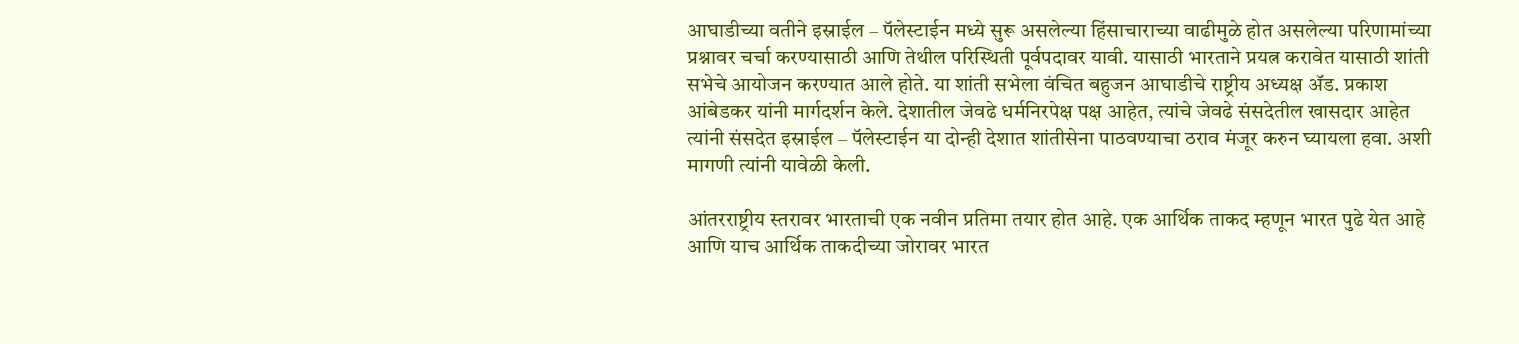आघाडीच्या वतीने इस्राईल – पॅलेस्टाईन मध्ये सुरू असलेल्या हिंसाचाराच्या वाढीमुळे होत असलेल्या परिणामांच्या प्रश्नावर चर्चा करण्यासाठी आणि तेथील परिस्थिती पूर्वपदावर यावी. यासाठी भारताने प्रयत्न करावेत यासाठी शांती सभेचे आयोजन करण्यात आले होते. या शांती सभेला वंचित बहुजन आघाडीचे राष्ट्रीय अध्यक्ष ॲड. प्रकाश आंबेडकर यांनी मार्गदर्शन केले. देशातील जेवढे धर्मनिरपेक्ष पक्ष आहेत, त्यांचे जेवढे संसदेतील खासदार आहेत त्यांनी संसदेत इस्राईल – पॅलेस्टाईन या दोन्ही देशात शांतीसेना पाठवण्याचा ठराव मंजूर करुन घ्यायला हवा. अशी मागणी त्यांनी यावेळी केली.

आंतरराष्ट्रीय स्तरावर भारताची एक नवीन प्रतिमा तयार होत आहे. एक आर्थिक ताकद म्हणून भारत पुढे येत आहे आणि याच आर्थिक ताकदीच्या जोरावर भारत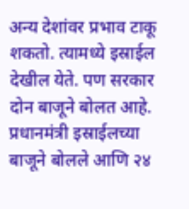अन्य देशांवर प्रभाव टाकू शकतो. त्यामध्ये इस्राईल देखील येते. पण सरकार दोन बाजूने बोलत आहे. प्रधानमंत्री इस्राईलच्या बाजूने बोलले आणि २४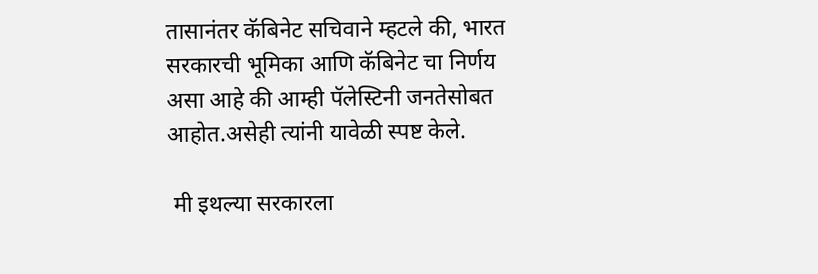तासानंतर कॅबिनेट सचिवाने म्हटले की, भारत सरकारची भूमिका आणि कॅबिनेट चा निर्णय असा आहे की आम्ही पॅलेस्टिनी जनतेसोबत आहोत.असेही त्यांनी यावेळी स्पष्ट केले.

 मी इथल्या सरकारला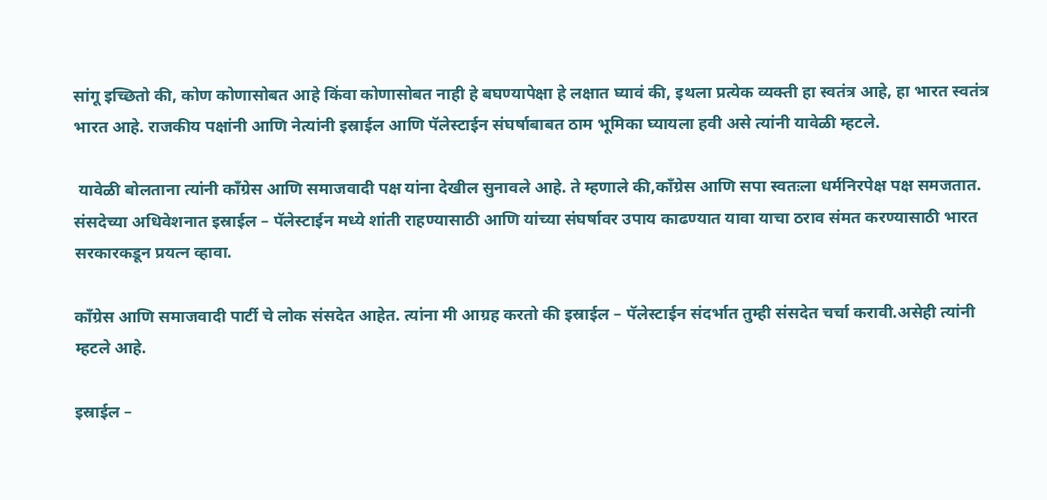सांगू इच्छितो की, कोण कोणासोबत आहे किंवा कोणासोबत नाही हे बघण्यापेक्षा हे लक्षात घ्यावं की, इथला प्रत्येक व्यक्ती हा स्वतंत्र आहे, हा भारत स्वतंत्र भारत आहे. राजकीय पक्षांनी आणि नेत्यांनी इस्राईल आणि पॅलेस्टाईन संघर्षाबाबत ठाम भूमिका घ्यायला हवी असे त्यांनी यावेळी म्हटले.

 यावेळी बोलताना त्यांनी काँग्रेस आणि समाजवादी पक्ष यांना देखील सुनावले आहे. ते म्हणाले की,काँग्रेस आणि सपा स्वतःला धर्मनिरपेक्ष पक्ष समजतात. संसदेच्या अधिवेशनात इस्राईल – पॅलेस्टाईन मध्ये शांती राहण्यासाठी आणि यांच्या संघर्षावर उपाय काढण्यात यावा याचा ठराव संमत करण्यासाठी भारत सरकारकडून प्रयत्न व्हावा.

काँग्रेस आणि समाजवादी पार्टी चे लोक संसदेत आहेत. त्यांना मी आग्रह करतो की इस्राईल – पॅलेस्टाईन संदर्भात तुम्ही संसदेत चर्चा करावी.असेही त्यांनी म्हटले आहे.

इस्राईल –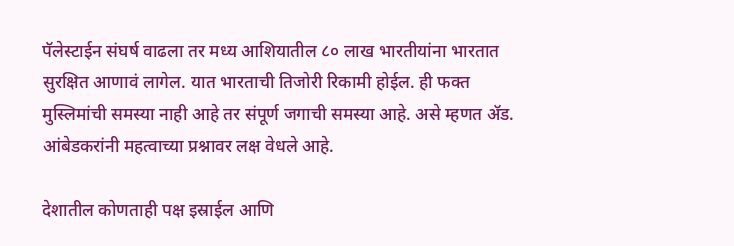पॅलेस्टाईन संघर्ष वाढला तर मध्य आशियातील ८० लाख भारतीयांना भारतात सुरक्षित आणावं लागेल. यात भारताची तिजोरी रिकामी होईल. ही फक्त मुस्लिमांची समस्या नाही आहे तर संपूर्ण जगाची समस्या आहे. असे म्हणत ॲड. आंबेडकरांनी महत्वाच्या प्रश्नावर लक्ष वेधले आहे.

देशातील कोणताही पक्ष इस्राईल आणि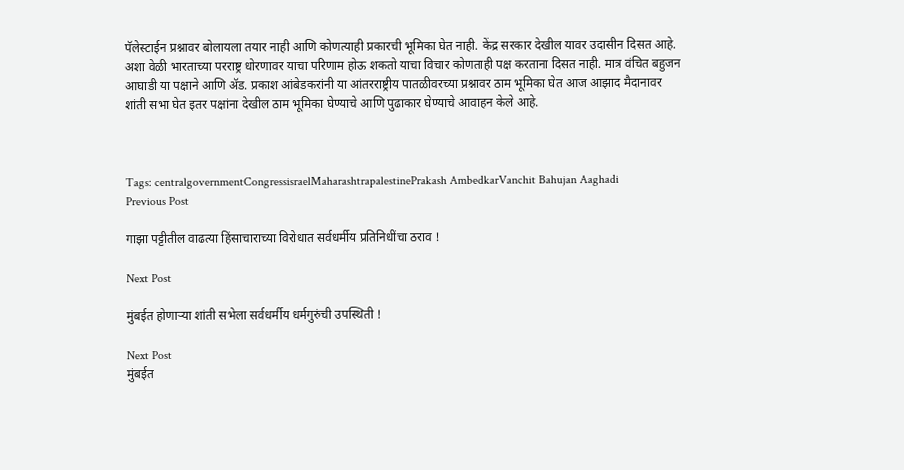पॅलेस्टाईन प्रश्नावर बोलायला तयार नाही आणि कोणत्याही प्रकारची भूमिका घेत नाही. केंद्र सरकार देखील यावर उदासीन दिसत आहे. अशा वेळी भारताच्या परराष्ट्र धोरणावर याचा परिणाम होऊ शकतो याचा विचार कोणताही पक्ष करताना दिसत नाही. मात्र वंचित बहुजन आघाडी या पक्षाने आणि ॲड. प्रकाश आंबेडकरांनी या आंतरराष्ट्रीय पातळीवरच्या प्रश्नावर ठाम भूमिका घेत आज आझाद मैदानावर शांती सभा घेत इतर पक्षांना देखील ठाम भूमिका घेण्याचे आणि पुढाकार घेण्याचे आवाहन केले आहे.



Tags: centralgovernmentCongressisraelMaharashtrapalestinePrakash AmbedkarVanchit Bahujan Aaghadi
Previous Post

गाझा पट्टीतील वाढत्या हिंसाचाराच्या विरोधात सर्वधर्मीय प्रतिनिधींचा ठराव !

Next Post

मुंबईत होणाऱ्या शांती सभेला सर्वधर्मीय धर्मगुरुंची उपस्थिती !

Next Post
मुंबईत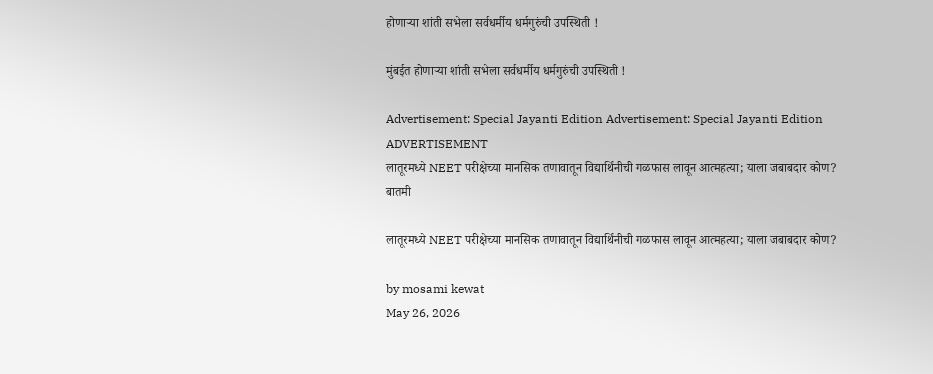होणाऱ्या शांती सभेला सर्वधर्मीय धर्मगुरुंची उपस्थिती !

मुंबईत होणाऱ्या शांती सभेला सर्वधर्मीय धर्मगुरुंची उपस्थिती !

Advertisement: Special Jayanti Edition Advertisement: Special Jayanti Edition
ADVERTISEMENT
लातूरमध्ये NEET परीक्षेच्या मानसिक तणावातून विद्यार्थिनीची गळफास लावून आत्महत्या; याला जबाबदार कोण?
बातमी

लातूरमध्ये NEET परीक्षेच्या मानसिक तणावातून विद्यार्थिनीची गळफास लावून आत्महत्या; याला जबाबदार कोण?

by mosami kewat
May 26, 2026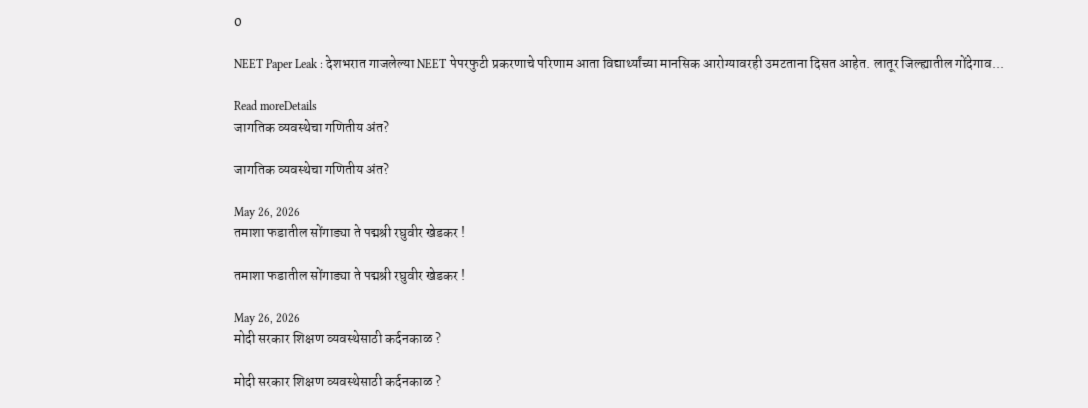0

NEET Paper Leak : देशभरात गाजलेल्या NEET पेपरफुटी प्रकरणाचे परिणाम आता विद्यार्थ्यांच्या मानसिक आरोग्यावरही उमटताना दिसत आहेत. लातूर जिल्ह्यातील गोंदेगाव...

Read moreDetails
जागतिक व्यवस्थेचा गणितीय अंत?

जागतिक व्यवस्थेचा गणितीय अंत?

May 26, 2026
तमाशा फडातील सोंगाड्या ते पद्मश्री रघुवीर खेडकर !

तमाशा फडातील सोंगाड्या ते पद्मश्री रघुवीर खेडकर !

May 26, 2026
मोदी सरकार शिक्षण व्यवस्थेसाठी कर्दनकाळ ?

मोदी सरकार शिक्षण व्यवस्थेसाठी कर्दनकाळ ?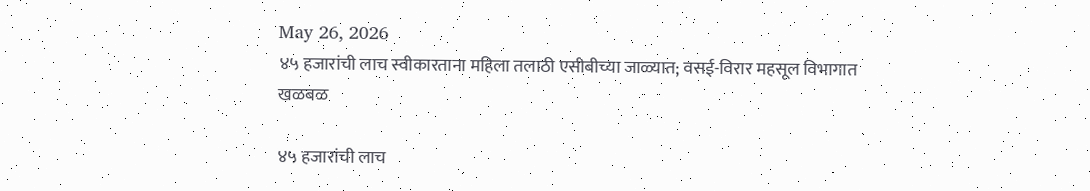May 26, 2026
४५ हजारांची लाच स्वीकारताना महिला तलाठी एसीबीच्या जाळ्यात; वसई-विरार महसूल विभागात खळबळ

४५ हजारांची लाच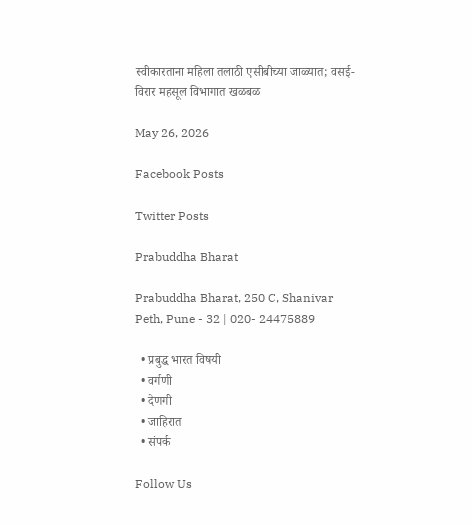स्वीकारताना महिला तलाठी एसीबीच्या जाळ्यात; वसई-विरार महसूल विभागात खळबळ

May 26, 2026

Facebook Posts

Twitter Posts

Prabuddha Bharat

Prabuddha Bharat, 250 C, Shanivar Peth, Pune - 32 | 020- 24475889

  • प्रबुद्ध भारत विषयी
  • वर्गणी
  • देणगी
  • जाहिरात
  • संपर्क

Follow Us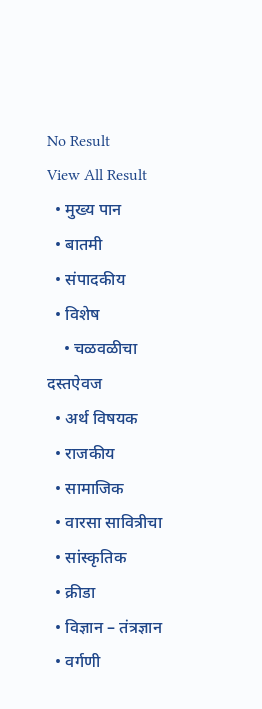No Result
View All Result
  • मुख्य पान
  • बातमी
  • संपादकीय
  • विशेष
    • चळवळीचा दस्तऐवज
  • अर्थ विषयक
  • राजकीय
  • सामाजिक
  • वारसा सावित्रीचा
  • सांस्कृतिक
  • क्रीडा
  • विज्ञान – तंत्रज्ञान
  • वर्गणी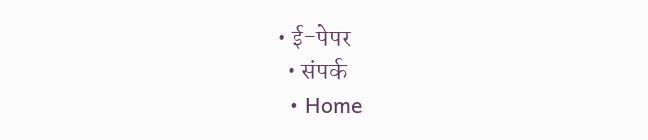• ई-पेपर
  • संपर्क
  • Home